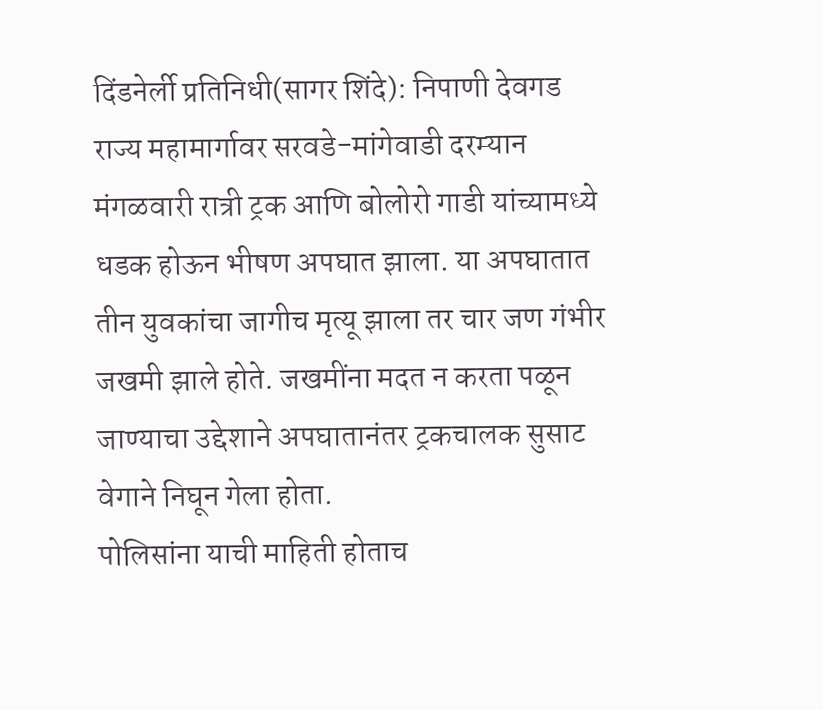दिंडनेर्ली प्रतिनिधी(सागर शिंदे): निपाणी देवगड राज्य महामार्गावर सरवडे-मांगेवाडी दरम्यान मंगळवारी रात्री ट्रक आणि बोलोरो गाडी यांच्यामध्ये धडक होऊन भीषण अपघात झाला. या अपघातात तीन युवकांचा जागीच मृत्यू झाला तर चार जण गंभीर जखमी झाले होते. जखमींना मदत न करता पळून जाण्याचा उद्देशाने अपघातानंतर ट्रकचालक सुसाट वेगाने निघून गेला होता.
पोलिसांना याची माहिती होताच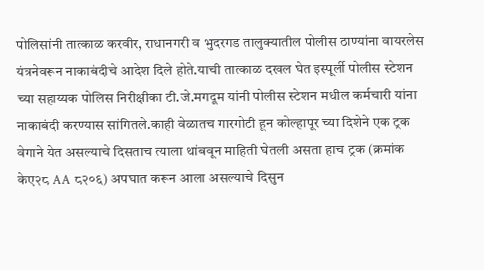पोलिसांनी तात्काळ करवीर, राधानगरी व भुदरगड तालुक्यातील पोलीस ठाण्यांना वायरलेस यंत्रनेवरून नाकाबंदीचे आदेश दिले होते.याची तात्काळ दखल घेत इस्पूर्ली पोलीस स्टेशन च्या सहाय्यक पोलिस निरीक्षीका टी.जे.मगदूम यांनी पोलीस स्टेशन मधील कर्मचारी यांना नाकाबंदी करण्यास सांगितले.काही वेळातच गारगोटी हून कोल्हापूर च्या दिशेने एक ट्रक वेगाने येत असल्याचे दिसताच त्याला थांबवून माहिती घेतली असता हाच ट्रक (क्रमांक केए२८ AA ८२०६) अपघात करून आला असल्याचे दिसुन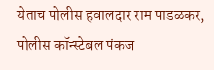येताच पोलीस हवालदार राम पाडळकर, पोलीस कॉन्स्टेबल पंकज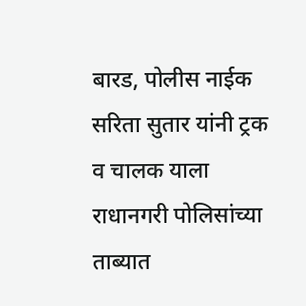बारड, पोलीस नाईक सरिता सुतार यांनी ट्रक व चालक याला राधानगरी पोलिसांच्या ताब्यात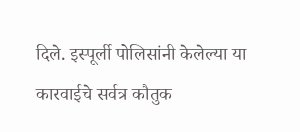दिले. इस्पूर्ली पोलिसांनी केलेल्या या कारवाईचे सर्वत्र कौतुक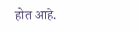होत आहे.